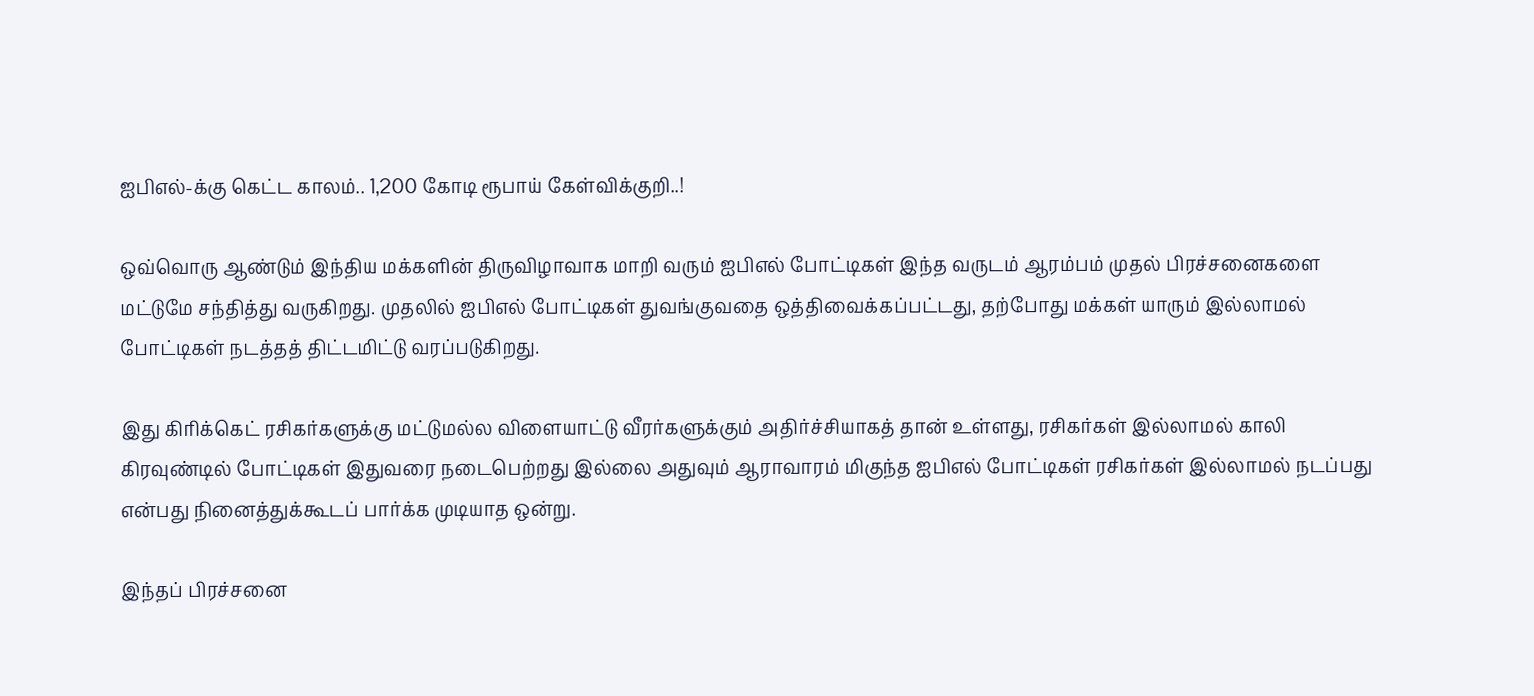ஐபிஎல்-க்கு கெட்ட காலம்.. 1,200 கோடி ரூபாய் கேள்விக்குறி..!

ஒவ்வொரு ஆண்டும் இந்திய மக்களின் திருவிழாவாக மாறி வரும் ஐபிஎல் போட்டிகள் இந்த வருடம் ஆரம்பம் முதல் பிரச்சனைகளை மட்டுமே சந்தித்து வருகிறது. முதலில் ஐபிஎல் போட்டிகள் துவங்குவதை ஒத்திவைக்கப்பட்டது, தற்போது மக்கள் யாரும் இல்லாமல் போட்டிகள் நடத்தத் திட்டமிட்டு வரப்படுகிறது.

இது கிரிக்கெட் ரசிகர்களுக்கு மட்டுமல்ல விளையாட்டு வீரர்களுக்கும் அதிர்ச்சியாகத் தான் உள்ளது, ரசிகர்கள் இல்லாமல் காலி கிரவுண்டில் போட்டிகள் இதுவரை நடைபெற்றது இல்லை அதுவும் ஆராவாரம் மிகுந்த ஐபிஎல் போட்டிகள் ரசிகர்கள் இல்லாமல் நடப்பது என்பது நினைத்துக்கூடப் பார்க்க முடியாத ஒன்று.

இந்தப் பிரச்சனை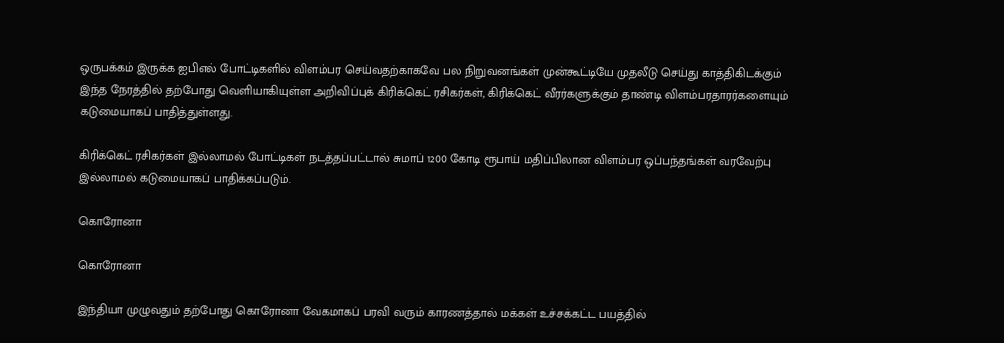ஒருபக்கம் இருக்க ஐபிஎல் போட்டிகளில் விளம்பர செய்வதற்காகவே பல நிறுவனங்கள் முன்கூட்டியே முதலீடு செய்து காத்திகிடக்கும் இந்த நேரத்தில் தற்போது வெளியாகியுள்ள அறிவிப்புக் கிரிக்கெட் ரசிகர்கள், கிரிக்கெட் வீரர்களுக்கும் தாண்டி விளம்பரதாரர்களையும் கடுமையாகப் பாதித்துள்ளது.

கிரிக்கெட் ரசிகர்கள் இல்லாமல் போட்டிகள் நடத்தப்பட்டால் சுமாப் 1200 கோடி ரூபாய் மதிப்பிலான விளம்பர ஒப்பந்தங்கள் வரவேற்பு இல்லாமல் கடுமையாகப் பாதிக்கப்படும்.

கொரோனா

கொரோனா

இந்தியா முழுவதும் தற்போது கொரோனா வேகமாகப் பரவி வரும் காரணத்தால் மக்கள் உச்சக்கட்ட பயத்தில்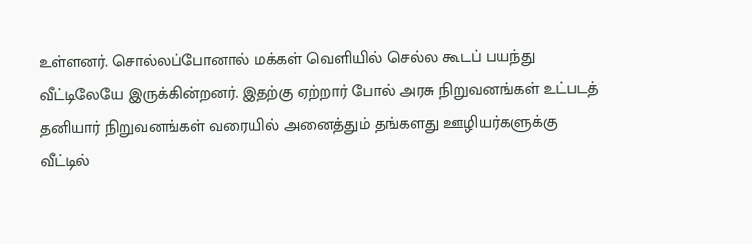உள்ளனர். சொல்லப்போனால் மக்கள் வெளியில் செல்ல கூடப் பயந்து வீட்டிலேயே இருக்கின்றனர். இதற்கு ஏற்றார் போல் அரசு நிறுவனங்கள் உட்படத் தனியார் நிறுவனங்கள் வரையில் அனைத்தும் தங்களது ஊழியர்களுக்கு வீட்டில்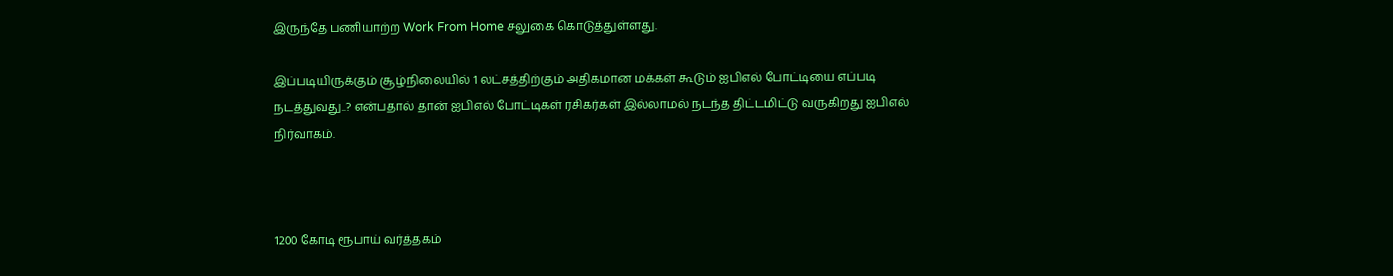இருந்தே பணியாற்ற Work From Home சலுகை கொடுத்துள்ளது.

இப்படியிருக்கும் சூழ்நிலையில் 1 லட்சத்திற்கும் அதிகமான மக்கள் கூடும் ஐபிஎல் போட்டியை எப்படி நடத்துவது..? என்பதால் தான் ஐபிஎல் போட்டிகள் ரசிகர்கள் இல்லாமல் நடந்த திட்டமிட்டு வருகிறது ஐபிஎல் நிர்வாகம்.



1200 கோடி ரூபாய் வர்த்தகம்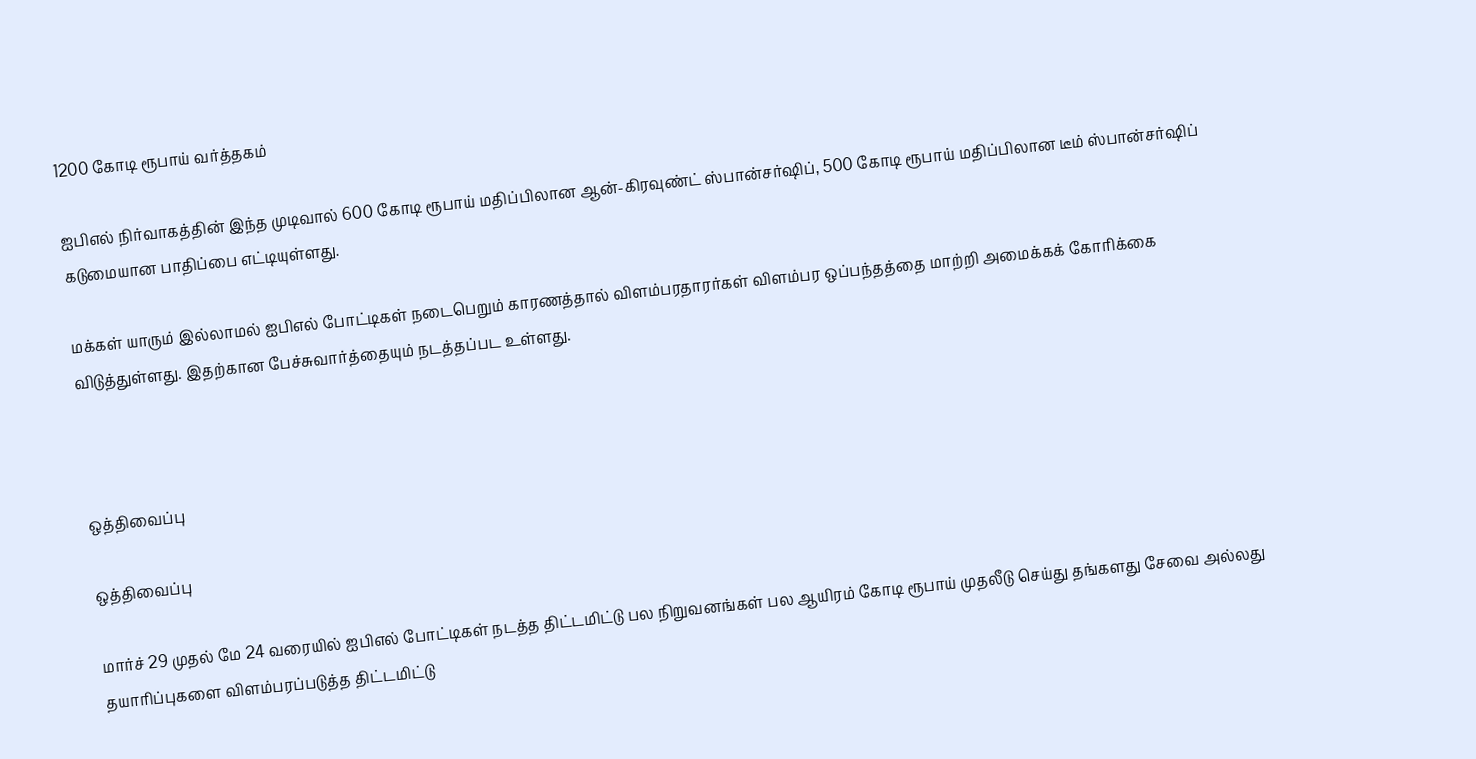1200 கோடி ரூபாய் வர்த்தகம்

ஐபிஎல் நிர்வாகத்தின் இந்த முடிவால் 600 கோடி ரூபாய் மதிப்பிலான ஆன்-கிரவுண்ட் ஸ்பான்சர்ஷிப், 500 கோடி ரூபாய் மதிப்பிலான டீம் ஸ்பான்சர்ஷிப் கடுமையான பாதிப்பை எட்டியுள்ளது.

மக்கள் யாரும் இல்லாமல் ஐபிஎல் போட்டிகள் நடைபெறும் காரணத்தால் விளம்பரதாரர்கள் விளம்பர ஒப்பந்தத்தை மாற்றி அமைக்கக் கோரிக்கை விடுத்துள்ளது. இதற்கான பேச்சுவார்த்தையும் நடத்தப்பட உள்ளது.



ஒத்திவைப்பு

ஒத்திவைப்பு

மார்ச் 29 முதல் மே 24 வரையில் ஐபிஎல் போட்டிகள் நடத்த திட்டமிட்டு பல நிறுவனங்கள் பல ஆயிரம் கோடி ரூபாய் முதலீடு செய்து தங்களது சேவை அல்லது தயாரிப்புகளை விளம்பரப்படுத்த திட்டமிட்டு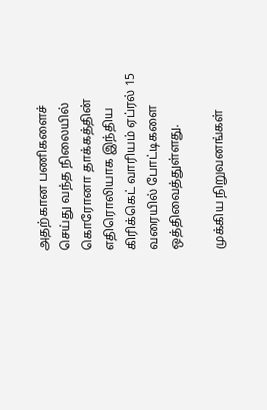அதற்கான பணிகளைச் செய்து வந்த நிலையில் கொரோனா தாக்கத்தின் எதிரொலியாக இந்திய கிரிக்கெட் வாரியம் ஏப்ரல் 15 வரையில் போட்டிகளை ஒத்திவைத்துள்ளது.

முக்கிய நிறுவனங்கள்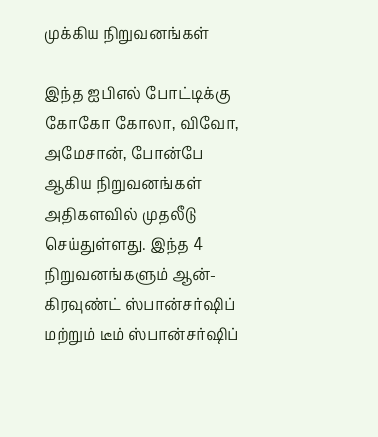முக்கிய நிறுவனங்கள்

இந்த ஐபிஎல் போட்டிக்கு கோகோ கோலா, விவோ, அமேசான், போன்பே ஆகிய நிறுவனங்கள் அதிகளவில் முதலீடு செய்துள்ளது. இந்த 4 நிறுவனங்களும் ஆன்-கிரவுண்ட் ஸ்பான்சர்ஷிப் மற்றும் டீம் ஸ்பான்சர்ஷிப்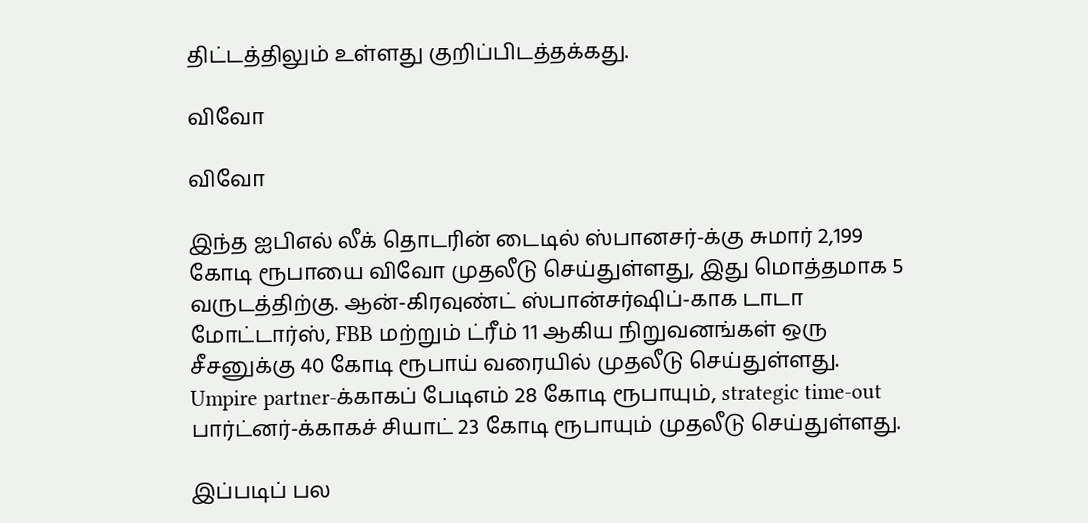திட்டத்திலும் உள்ளது குறிப்பிடத்தக்கது.

விவோ

விவோ

இந்த ஐபிஎல் லீக் தொடரின் டைடில் ஸ்பானசர்-க்கு சுமார் 2,199 கோடி ரூபாயை விவோ முதலீடு செய்துள்ளது, இது மொத்தமாக 5 வருடத்திற்கு. ஆன்-கிரவுண்ட் ஸ்பான்சர்ஷிப்-காக டாடா மோட்டார்ஸ், FBB மற்றும் ட்ரீம் 11 ஆகிய நிறுவனங்கள் ஒரு சீசனுக்கு 40 கோடி ரூபாய் வரையில் முதலீடு செய்துள்ளது. Umpire partner-க்காகப் பேடிஎம் 28 கோடி ரூபாயும், strategic time-out பார்ட்னர்-க்காகச் சியாட் 23 கோடி ரூபாயும் முதலீடு செய்துள்ளது.

இப்படிப் பல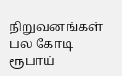நிறுவனங்கள் பல கோடி ரூபாய்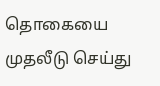தொகையை முதலீடு செய்து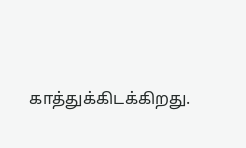காத்துக்கிடக்கிறது.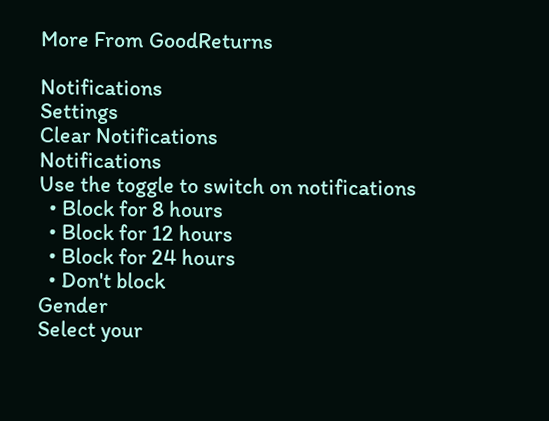More From GoodReturns

Notifications
Settings
Clear Notifications
Notifications
Use the toggle to switch on notifications
  • Block for 8 hours
  • Block for 12 hours
  • Block for 24 hours
  • Don't block
Gender
Select your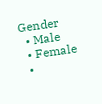Gender
  • Male
  • Female
  •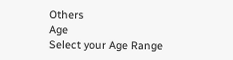Others
Age
Select your Age Range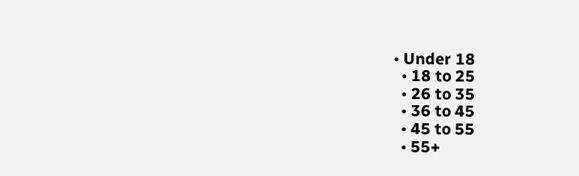• Under 18
  • 18 to 25
  • 26 to 35
  • 36 to 45
  • 45 to 55
  • 55+